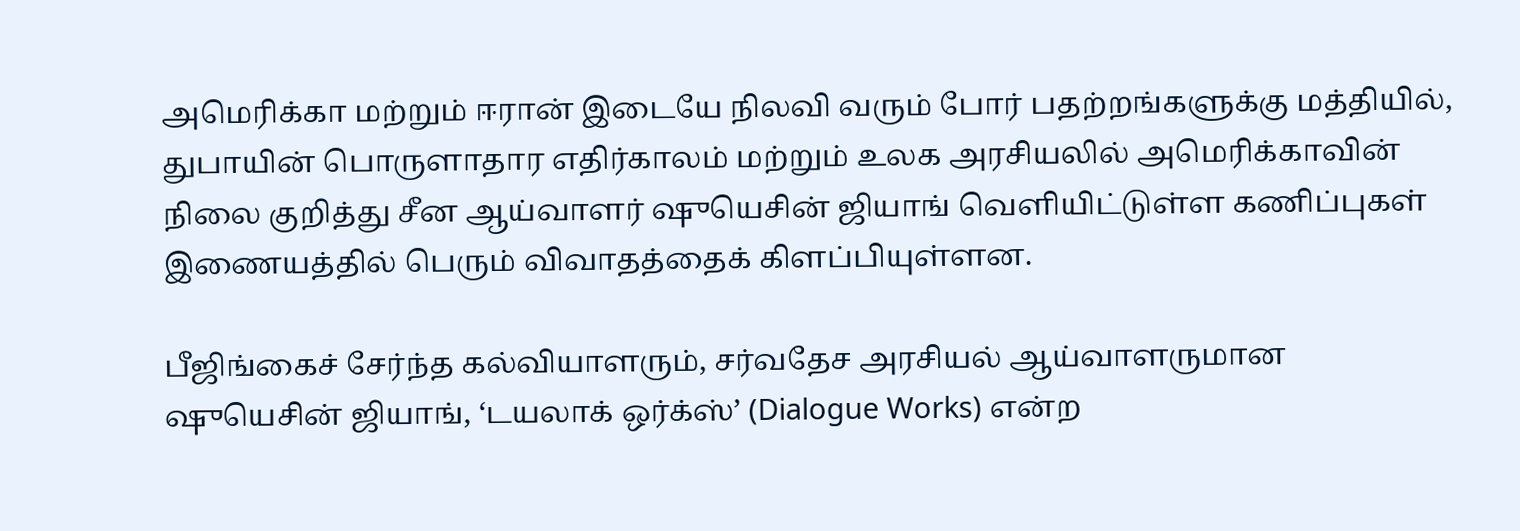அமெரிக்கா மற்றும் ஈரான் இடையே நிலவி வரும் போர் பதற்றங்களுக்கு மத்தியில், துபாயின் பொருளாதார எதிர்காலம் மற்றும் உலக அரசியலில் அமெரிக்காவின் நிலை குறித்து சீன ஆய்வாளர் ஷுயெசின் ஜியாங் வெளியிட்டுள்ள கணிப்புகள் இணையத்தில் பெரும் விவாதத்தைக் கிளப்பியுள்ளன.

பீஜிங்கைச் சேர்ந்த கல்வியாளரும், சர்வதேச அரசியல் ஆய்வாளருமான ஷுயெசின் ஜியாங், ‘டயலாக் ஒர்க்ஸ்’ (Dialogue Works) என்ற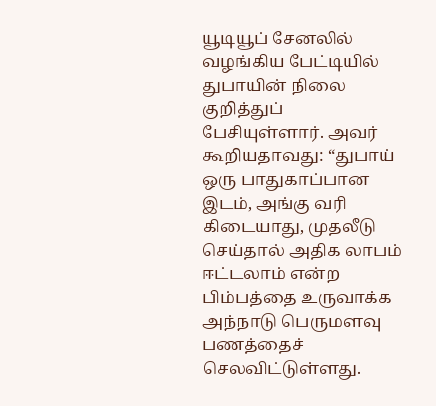யூடியூப் சேனலில் வழங்கிய பேட்டியில் துபாயின் நிலை குறித்துப் பேசியுள்ளார். அவர் கூறியதாவது: “துபாய் ஒரு பாதுகாப்பான இடம், அங்கு வரி கிடையாது, முதலீடு செய்தால் அதிக லாபம் ஈட்டலாம் என்ற பிம்பத்தை உருவாக்க அந்நாடு பெருமளவு பணத்தைச் செலவிட்டுள்ளது.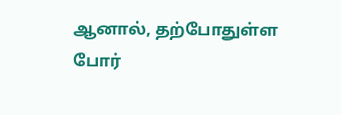ஆனால், தற்போதுள்ள போர்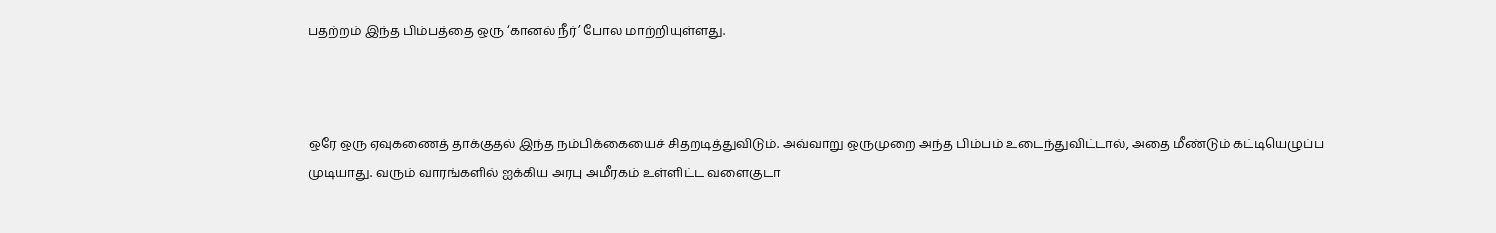பதற்றம் இந்த பிம்பத்தை ஒரு ‘கானல் நீர்’ போல மாற்றியுள்ளது.



ஒரே ஒரு ஏவுகணைத் தாக்குதல் இந்த நம்பிக்கையைச் சிதறடித்துவிடும். அவ்வாறு ஒருமுறை அந்த பிம்பம் உடைந்துவிட்டால், அதை மீண்டும் கட்டியெழுப்ப முடியாது. வரும் வாரங்களில் ஐக்கிய அரபு அமீரகம் உள்ளிட்ட வளைகுடா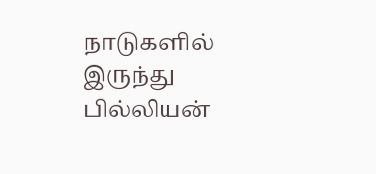நாடுகளில் இருந்து பில்லியன்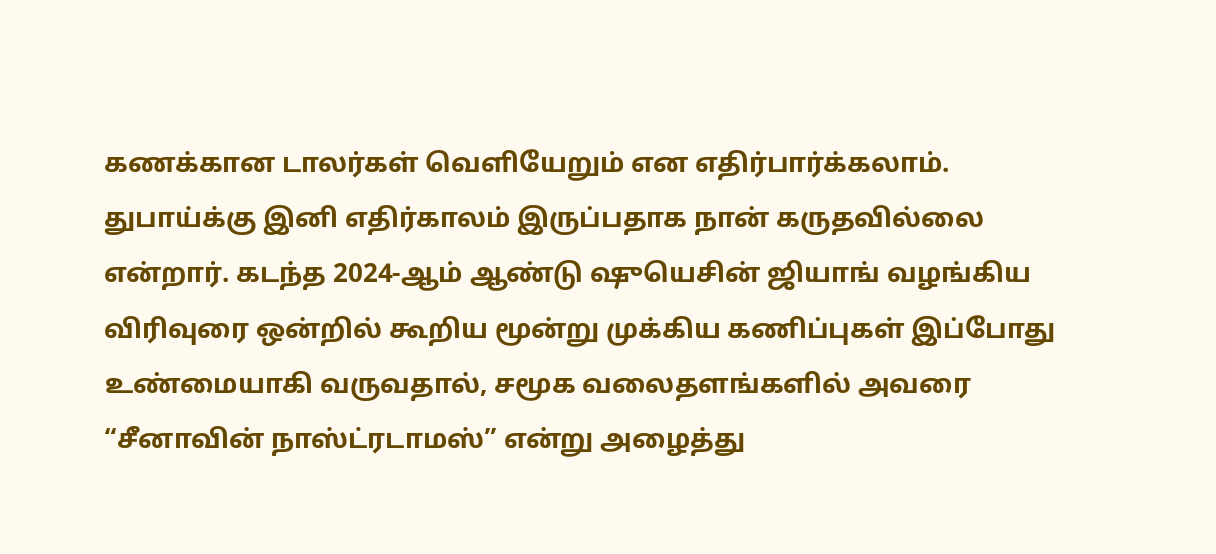கணக்கான டாலர்கள் வெளியேறும் என எதிர்பார்க்கலாம். துபாய்க்கு இனி எதிர்காலம் இருப்பதாக நான் கருதவில்லை என்றார். கடந்த 2024-ஆம் ஆண்டு ஷுயெசின் ஜியாங் வழங்கிய விரிவுரை ஒன்றில் கூறிய மூன்று முக்கிய கணிப்புகள் இப்போது உண்மையாகி வருவதால், சமூக வலைதளங்களில் அவரை “சீனாவின் நாஸ்ட்ரடாமஸ்” என்று அழைத்து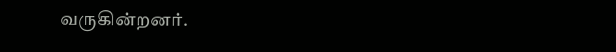வருகின்றனர்.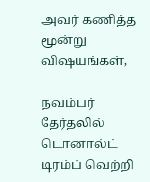அவர் கணித்த மூன்று விஷயங்கள்,

நவம்பர் தேர்தலில் டொனால்ட் டிரம்ப் வெற்றி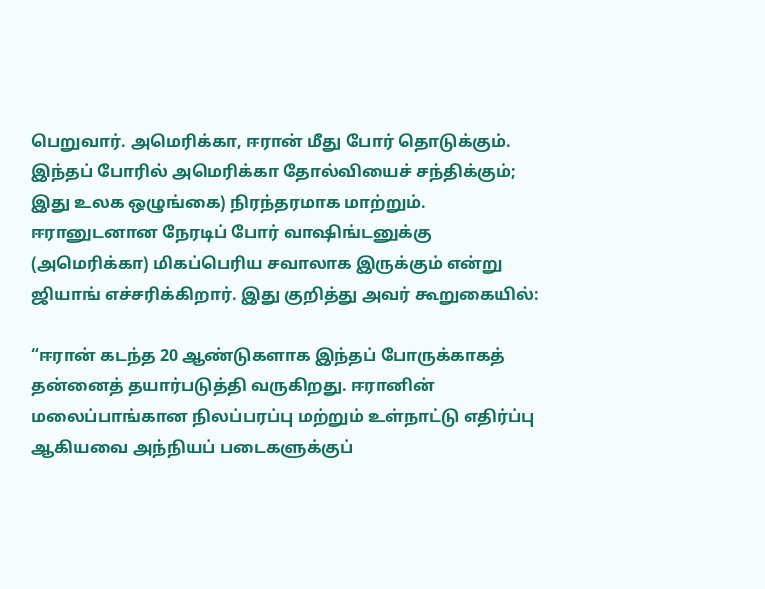பெறுவார். அமெரிக்கா, ஈரான் மீது போர் தொடுக்கும். இந்தப் போரில் அமெரிக்கா தோல்வியைச் சந்திக்கும்; இது உலக ஒழுங்கை) நிரந்தரமாக மாற்றும். ஈரானுடனான நேரடிப் போர் வாஷிங்டனுக்கு (அமெரிக்கா) மிகப்பெரிய சவாலாக இருக்கும் என்று ஜியாங் எச்சரிக்கிறார். இது குறித்து அவர் கூறுகையில்:

“ஈரான் கடந்த 20 ஆண்டுகளாக இந்தப் போருக்காகத் தன்னைத் தயார்படுத்தி வருகிறது. ஈரானின் மலைப்பாங்கான நிலப்பரப்பு மற்றும் உள்நாட்டு எதிர்ப்பு ஆகியவை அந்நியப் படைகளுக்குப்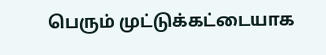பெரும் முட்டுக்கட்டையாக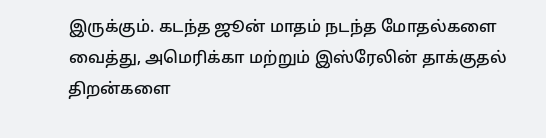இருக்கும். கடந்த ஜூன் மாதம் நடந்த மோதல்களை வைத்து, அமெரிக்கா மற்றும் இஸ்ரேலின் தாக்குதல் திறன்களை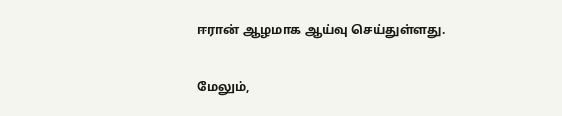ஈரான் ஆழமாக ஆய்வு செய்துள்ளது.

மேலும்,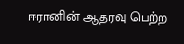ஈரானின் ஆதரவு பெற்ற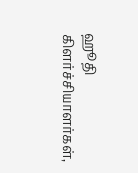ஹூதி கிளர்ச்சியாளர்கள்,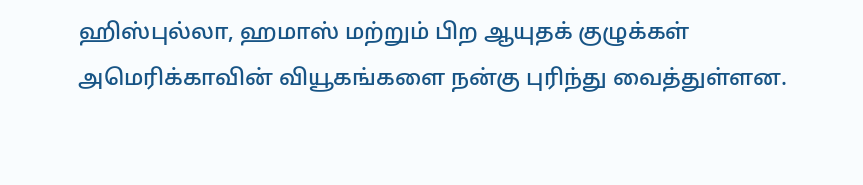ஹிஸ்புல்லா, ஹமாஸ் மற்றும் பிற ஆயுதக் குழுக்கள் அமெரிக்காவின் வியூகங்களை நன்கு புரிந்து வைத்துள்ளன.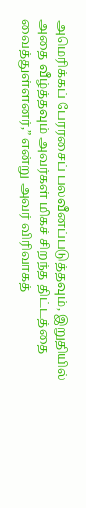அமெரிக்கப் பேரரசைப் பலவீனப்படுத்தவும், இறுதியில் அதை வீழ்த்தவும் அவர்கள் மிகச் சிறந்த திட்டத்தை வைத்துள்ளனர்,” என்று அவர் விரிவாகத்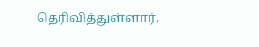தெரிவித்துள்ளார்.